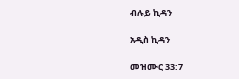ብሉይ ኪዳን

አዲስ ኪዳን

መዝሙር 33:7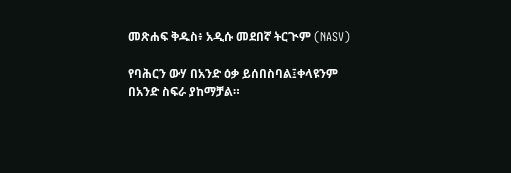መጽሐፍ ቅዱስ፥ አዲሱ መደበኛ ትርጒም (NASV)

የባሕርን ውሃ በአንድ ዕቃ ይሰበስባል፤ቀላዩንም በአንድ ስፍራ ያከማቻል።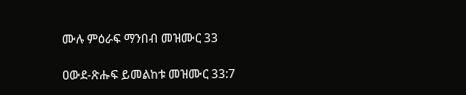ሙሉ ምዕራፍ ማንበብ መዝሙር 33

ዐውደ-ጽሑፍ ይመልከቱ መዝሙር 33:7